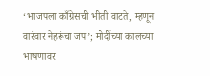‘भाजपला काँग्रेसची भीती वाटते, म्हणून वारंवार नेहरूंचा जप’; मोदींच्या कालच्या भाषणावर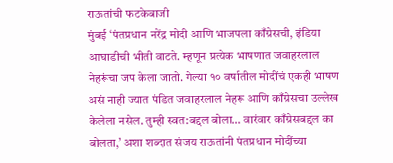राऊतांची फटकेबाजी
मुंबई ‘पंतप्रधान नरेंद्र मोदी आणि भाजपला काँग्रेसची, इंडिया आघाडीची भीती वाटते. म्हणून प्रत्येक भाषणात जवाहरलाल नेहरूंचा जप केला जातो. गेल्या १० वर्षातील मोदींचं एकही भाषण असं नाही ज्यात पंडित जवाहरलाल नेहरू आणि काँग्रेसचा उल्लेख केलेला नसेल. तुम्ही स्वत:बद्दल बोला… वारंवार काँग्रेसबद्दल का बोलता,’ अशा शब्दात संजय राऊतांनी पंतप्रधान मोदींच्या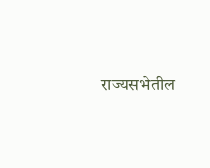राज्यसभेतील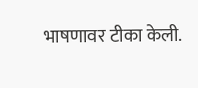भाषणावर टीका केली.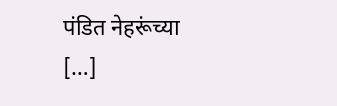पंडित नेहरूंच्या […]